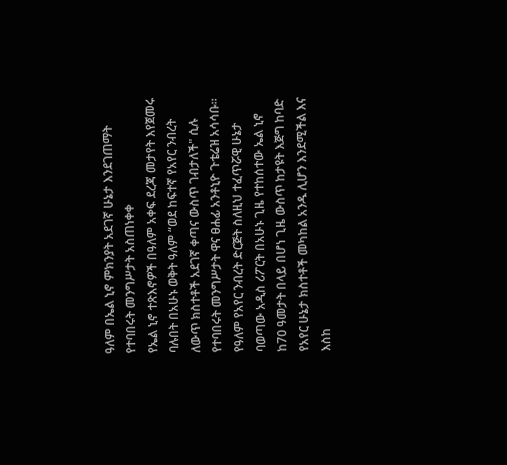ዓለም በኤል ኒኖ ምክንያት አደገኛ ሁኔታ እንደገጠማት የተባበሩት መንግሥታት አስጠነቀቀ
የኤል ኒኖ ተጽእኖዎች በዓለም አቀፍ ደረጃ መታየት እየጀመሩ ባሉበት በአሁኑ ወቅት ዓለም “ወደ ከፍተኛ የአየር ንብረት ለውጥ ክስተቶች አደገኛ ቀጣና ውስጥ ገብታለች" ሲሉ የተባበሩት መንግሥታት ዋና ፀሐፊ አንቶኒዮ ጉቴሬዝ አሳሳቡ።
የዓለም የአየር ንብረት ድርጅት ስለዚህ ተፈጥሯዊ ሁኔታ ባወጣው አዲስ ሪፖርት በአሁኑ ጊዜ የተከሰተው ኤል ኒኖ ከ70 ዓመታት በላይ በሆነ ጊዜ ውስጥ ከታዩት እጅግ ከባድ የአየር ሁኔታ ክስተቶች መካከል አንዱ ሊሆን እንደሚችል እና እስከ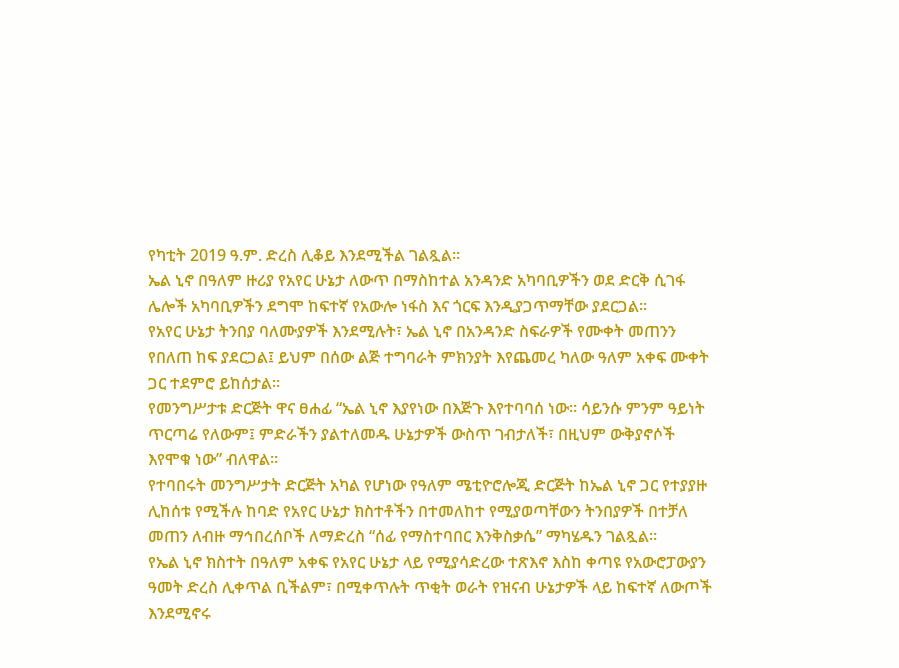የካቲት 2019 ዓ.ም. ድረስ ሊቆይ እንደሚችል ገልጿል።
ኤል ኒኖ በዓለም ዙሪያ የአየር ሁኔታ ለውጥ በማስከተል አንዳንድ አካባቢዎችን ወደ ድርቅ ሲገፋ ሌሎች አካባቢዎችን ደግሞ ከፍተኛ የአውሎ ነፋስ እና ጎርፍ እንዲያጋጥማቸው ያደርጋል።
የአየር ሁኔታ ትንበያ ባለሙያዎች እንደሚሉት፣ ኤል ኒኖ በአንዳንድ ስፍራዎች የሙቀት መጠንን የበለጠ ከፍ ያደርጋል፤ ይህም በሰው ልጅ ተግባራት ምክንያት እየጨመረ ካለው ዓለም አቀፍ ሙቀት ጋር ተደምሮ ይከሰታል።
የመንግሥታቱ ድርጅት ዋና ፀሐፊ “ኤል ኒኖ እያየነው በእጅጉ እየተባባሰ ነው። ሳይንሱ ምንም ዓይነት ጥርጣሬ የለውም፤ ምድራችን ያልተለመዱ ሁኔታዎች ውስጥ ገብታለች፣ በዚህም ውቅያኖሶች እየሞቁ ነው” ብለዋል።
የተባበሩት መንግሥታት ድርጅት አካል የሆነው የዓለም ሜቲዮሮሎጂ ድርጅት ከኤል ኒኖ ጋር የተያያዙ ሊከሰቱ የሚችሉ ከባድ የአየር ሁኔታ ክስተቶችን በተመለከተ የሚያወጣቸውን ትንበያዎች በተቻለ መጠን ለብዙ ማኅበረሰቦች ለማድረስ “ሰፊ የማስተባበር እንቅስቃሴ” ማካሄዱን ገልጿል።
የኤል ኒኖ ክስተት በዓለም አቀፍ የአየር ሁኔታ ላይ የሚያሳድረው ተጽእኖ እስከ ቀጣዩ የአውሮፓውያን ዓመት ድረስ ሊቀጥል ቢችልም፣ በሚቀጥሉት ጥቂት ወራት የዝናብ ሁኔታዎች ላይ ከፍተኛ ለውጦች እንደሚኖሩ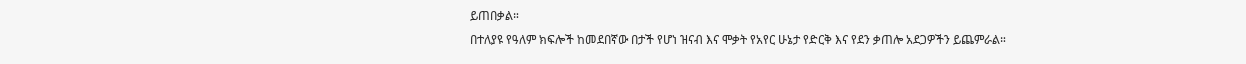ይጠበቃል።
በተለያዩ የዓለም ክፍሎች ከመደበኛው በታች የሆነ ዝናብ እና ሞቃት የአየር ሁኔታ የድርቅ እና የደን ቃጠሎ አደጋዎችን ይጨምራል።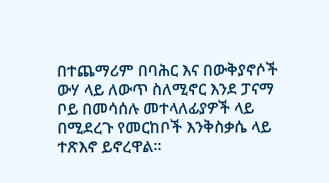በተጨማሪም በባሕር እና በውቅያኖሶች ውሃ ላይ ለውጥ ስለሚኖር እንደ ፓናማ ቦይ በመሳሰሉ መተላለፊያዎች ላይ በሚደረጉ የመርከቦች እንቅስቃሴ ላይ ተጽእኖ ይኖረዋል።